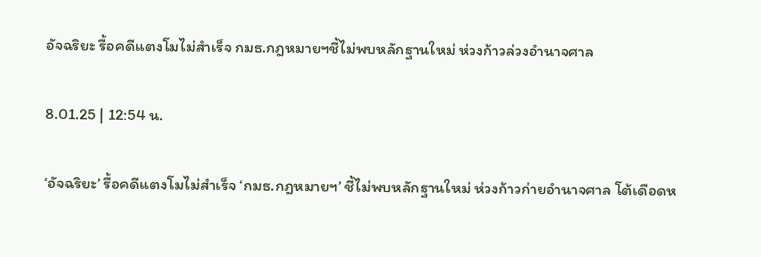อัจฉริยะ รื้อคดีแตงโมไม่สำเร็จ กมธ.กฎหมายฯชี้ไม่พบหลักฐานใหม่ ห่วงก้าวล่วงอำนาจศาล

8.01.25 | 12:54 น.

‘อัจฉริยะ’ รื้อคดีแตงโมไม่สำเร็จ ‘กมธ.กฎหมายฯ’ ชี้ไม่พบหลักฐานใหม่ ห่วงก้าวก่ายอำนาจศาล โต้เดือดห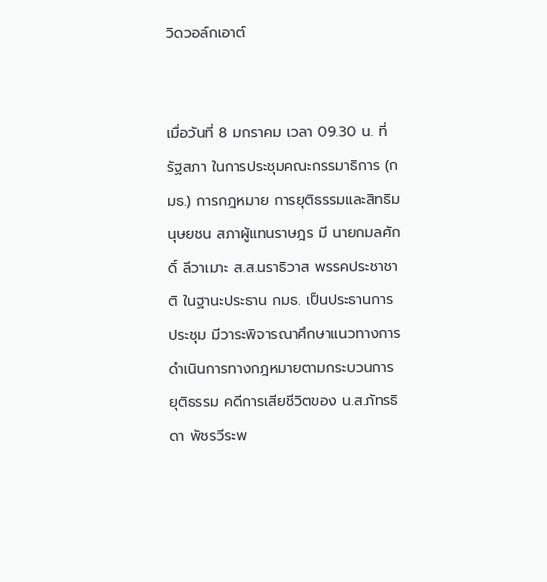วิดวอล์กเอาต์


เมื่อวันที่ 8 มกราคม เวลา 09.30 น. ที่รัฐสภา ในการประชุมคณะกรรมาธิการ (กมธ.) การกฎหมาย การยุติธรรมและสิทธิมนุษยชน สภาผู้แทนราษฎร มี นายกมลศักดิ์ ลีวาเมาะ ส.ส.นราธิวาส พรรคประชาชาติ ในฐานะประธาน กมธ. เป็นประธานการประชุม มีวาระพิจารณาศึกษาแนวทางการดําเนินการทางกฎหมายตามกระบวนการยุติธรรม คดีการเสียชีวิตของ น.ส.ภัทรธิดา พัชรวีระพ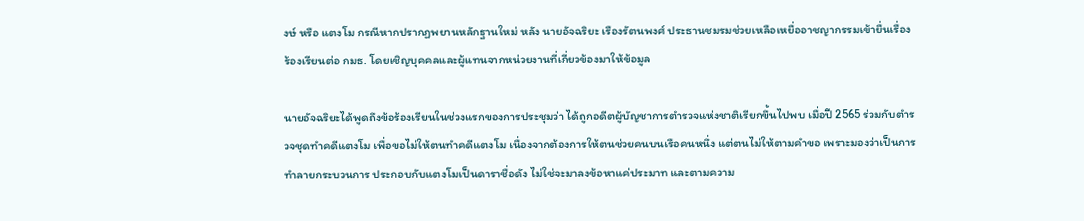งษ์ หรือ แตงโม กรณีหากปรากฏพยานหลักฐานใหม่ หลัง นายอัจฉริยะ เรืองรัตนพงศ์ ประธานชมรมช่วยเหลือเหยื่ออาชญากรรมเข้ายื่นเรื่องร้องเรียนต่อ กมธ. โดยเชิญบุคคลและผู้แทนจากหน่วยงานที่เกี่ยวข้องมาให้ข้อมูล

นายอัจฉริยะได้พูดถึงข้อร้องเรียนในช่วงแรกของการประชุมว่า ได้ถูกอดีตผู้บัญชาการตำรวจแห่งชาติเรียกขึ้นไปพบ เมื่อปี 2565 ร่วมกับตำรวจชุดทำคดีแตงโม เพื่อขอไม่ให้ตนทำคดีแตงโม เนื่องจากต้องการให้ตนช่วยคนบนเรือคนหนึ่ง แต่ตนไม่ให้ตามคำขอ เพราะมองว่าเป็นการทำลายกระบวนการ ประกอบกับแตงโมเป็นดาราชื่อดัง ไม่ใช่จะมาลงข้อหาแค่ประมาท และตามความ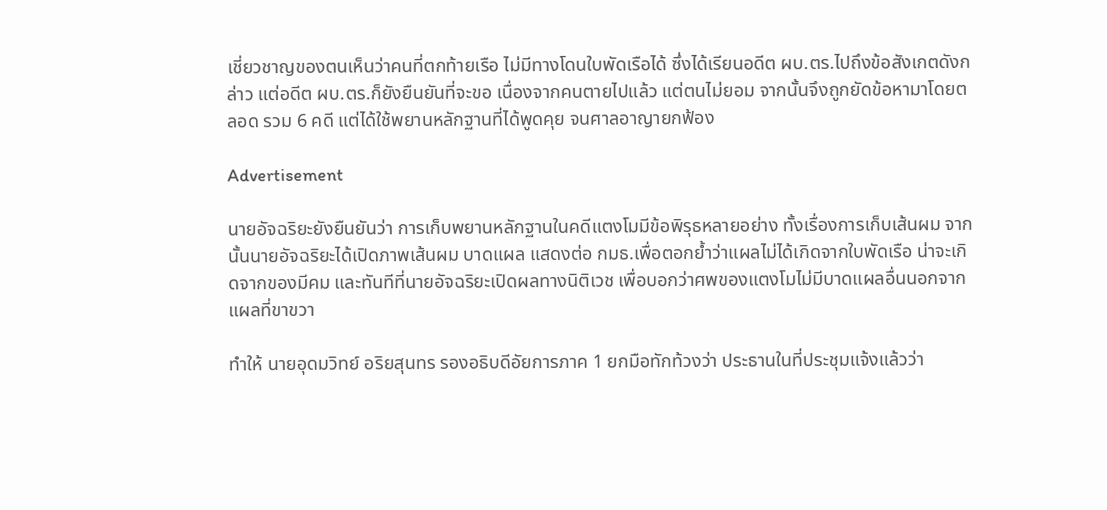เชี่ยวชาญของตนเห็นว่าคนที่ตกท้ายเรือ ไม่มีทางโดนใบพัดเรือได้ ซึ่งได้เรียนอดีต ผบ.ตร.ไปถึงข้อสังเกตดังกล่าว แต่อดีต ผบ.ตร.ก็ยังยืนยันที่จะขอ เนื่องจากคนตายไปแล้ว แต่ตนไม่ยอม จากนั้นจึงถูกยัดข้อหามาโดยตลอด รวม 6 คดี แต่ได้ใช้พยานหลักฐานที่ได้พูดคุย จนศาลอาญายกฟ้อง

Advertisement

นายอัจฉริยะยังยืนยันว่า การเก็บพยานหลักฐานในคดีแตงโมมีข้อพิรุธหลายอย่าง ทั้งเรื่องการเก็บเส้นผม จากนั้นนายอัจฉริยะได้เปิดภาพเส้นผม บาดแผล แสดงต่อ กมธ.เพื่อตอกย้ำว่าแผลไม่ได้เกิดจากใบพัดเรือ น่าจะเกิดจากของมีคม และทันทีที่นายอัจฉริยะเปิดผลทางนิติเวช เพื่อบอกว่าศพของแตงโมไม่มีบาดแผลอื่นนอกจากแผลที่ขาขวา

ทำให้ นายอุดมวิทย์ อริยสุนทร รองอธิบดีอัยการภาค 1 ยกมือทักท้วงว่า ประธานในที่ประชุมแจ้งแล้วว่า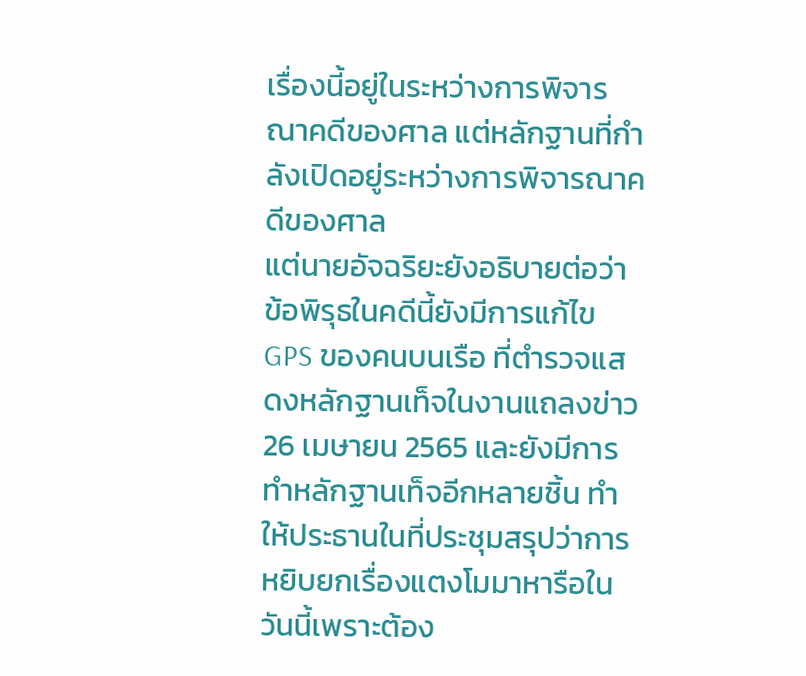เรื่องนี้อยู่ในระหว่างการพิจารณาคดีของศาล แต่หลักฐานที่กำลังเปิดอยู่ระหว่างการพิจารณาคดีของศาล
แต่นายอัจฉริยะยังอธิบายต่อว่า ข้อพิรุธในคดีนี้ยังมีการแก้ไข GPS ของคนบนเรือ ที่ตำรวจแสดงหลักฐานเท็จในงานแถลงข่าว 26 เมษายน 2565 และยังมีการทำหลักฐานเท็จอีกหลายชิ้น ทำให้ประธานในที่ประชุมสรุปว่าการหยิบยกเรื่องแตงโมมาหารือในวันนี้เพราะต้อง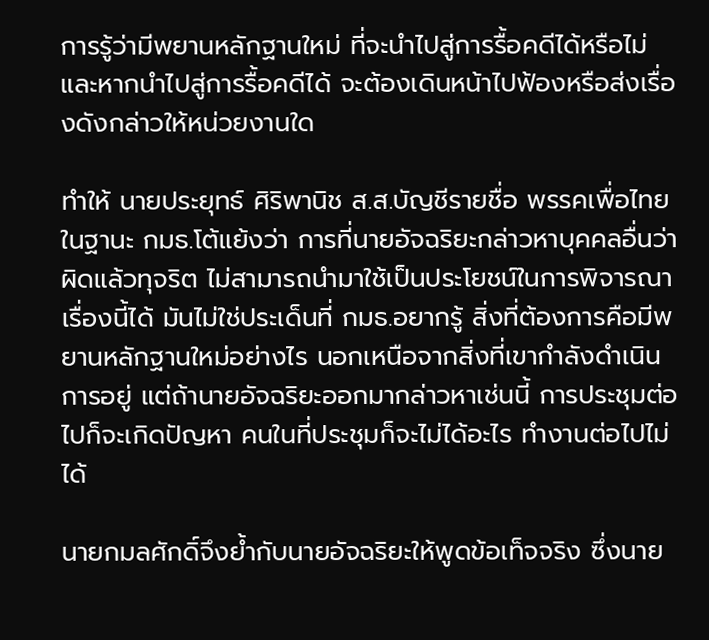การรู้ว่ามีพยานหลักฐานใหม่ ที่จะนำไปสู่การรื้อคดีได้หรือไม่ และหากนำไปสู่การรื้อคดีได้ จะต้องเดินหน้าไปฟ้องหรือส่งเรื่องดังกล่าวให้หน่วยงานใด

ทำให้ นายประยุทธ์ ศิริพานิช ส.ส.บัญชีรายชื่อ พรรคเพื่อไทย ในฐานะ กมธ.โต้แย้งว่า การที่นายอัจฉริยะกล่าวหาบุคคลอื่นว่าผิดแล้วทุจริต ไม่สามารถนำมาใช้เป็นประโยชน์ในการพิจารณาเรื่องนี้ได้ มันไม่ใช่ประเด็นที่ กมธ.อยากรู้ สิ่งที่ต้องการคือมีพยานหลักฐานใหม่อย่างไร นอกเหนือจากสิ่งที่เขากำลังดำเนินการอยู่ แต่ถ้านายอัจฉริยะออกมากล่าวหาเช่นนี้ การประชุมต่อไปก็จะเกิดปัญหา คนในที่ประชุมก็จะไม่ได้อะไร ทำงานต่อไปไม่ได้

นายกมลศักดิ์จึงย้ำกับนายอัจฉริยะให้พูดข้อเท็จจริง ซึ่งนาย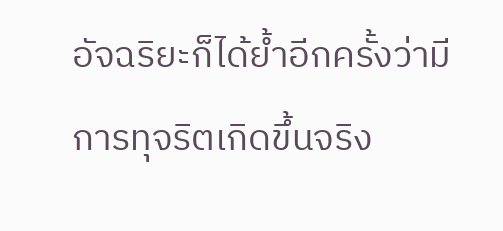อัจฉริยะก็ได้ย้ำอีกครั้งว่ามีการทุจริตเกิดขึ้นจริง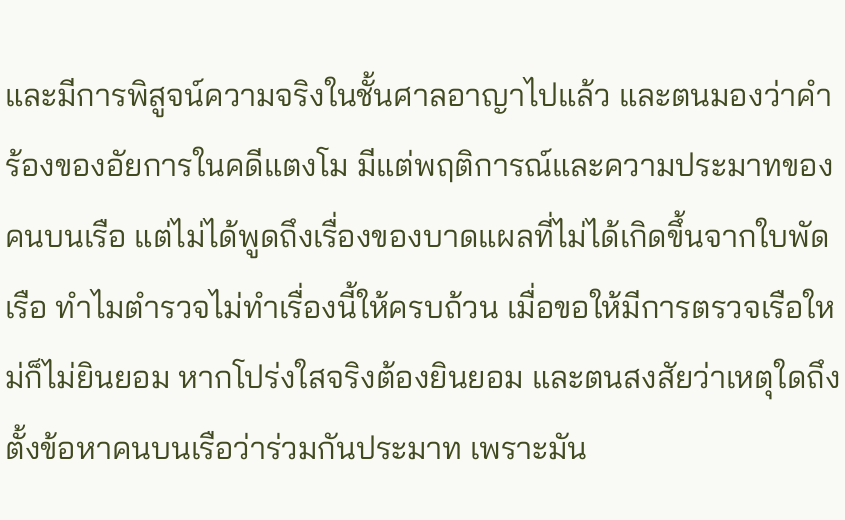และมีการพิสูจน์ความจริงในชั้นศาลอาญาไปแล้ว และตนมองว่าคำร้องของอัยการในคดีแตงโม มีแต่พฤติการณ์และความประมาทของคนบนเรือ แต่ไม่ได้พูดถึงเรื่องของบาดแผลที่ไม่ได้เกิดขึ้นจากใบพัดเรือ ทำไมตำรวจไม่ทำเรื่องนี้ให้ครบถ้วน เมื่อขอให้มีการตรวจเรือใหม่ก็ไม่ยินยอม หากโปร่งใสจริงต้องยินยอม และตนสงสัยว่าเหตุใดถึงตั้งข้อหาคนบนเรือว่าร่วมกันประมาท เพราะมัน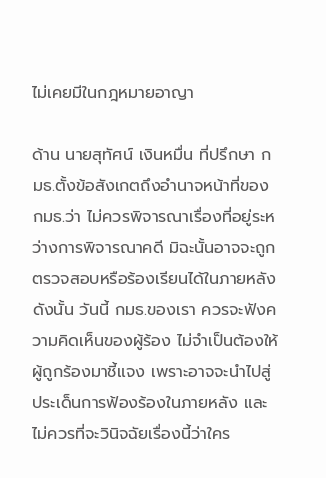ไม่เคยมีในกฎหมายอาญา

ด้าน นายสุทัศน์ เงินหมื่น ที่ปรึกษา กมธ.ตั้งข้อสังเกตถึงอำนาจหน้าที่ของ กมธ.ว่า ไม่ควรพิจารณาเรื่องที่อยู่ระหว่างการพิจารณาคดี มิฉะนั้นอาจจะถูกตรวจสอบหรือร้องเรียนได้ในภายหลัง ดังนั้น วันนี้ กมธ.ของเรา ควรจะฟังความคิดเห็นของผู้ร้อง ไม่จำเป็นต้องให้ผู้ถูกร้องมาชี้แจง เพราะอาจจะนำไปสู่ประเด็นการฟ้องร้องในภายหลัง และไม่ควรที่จะวินิจฉัยเรื่องนี้ว่าใคร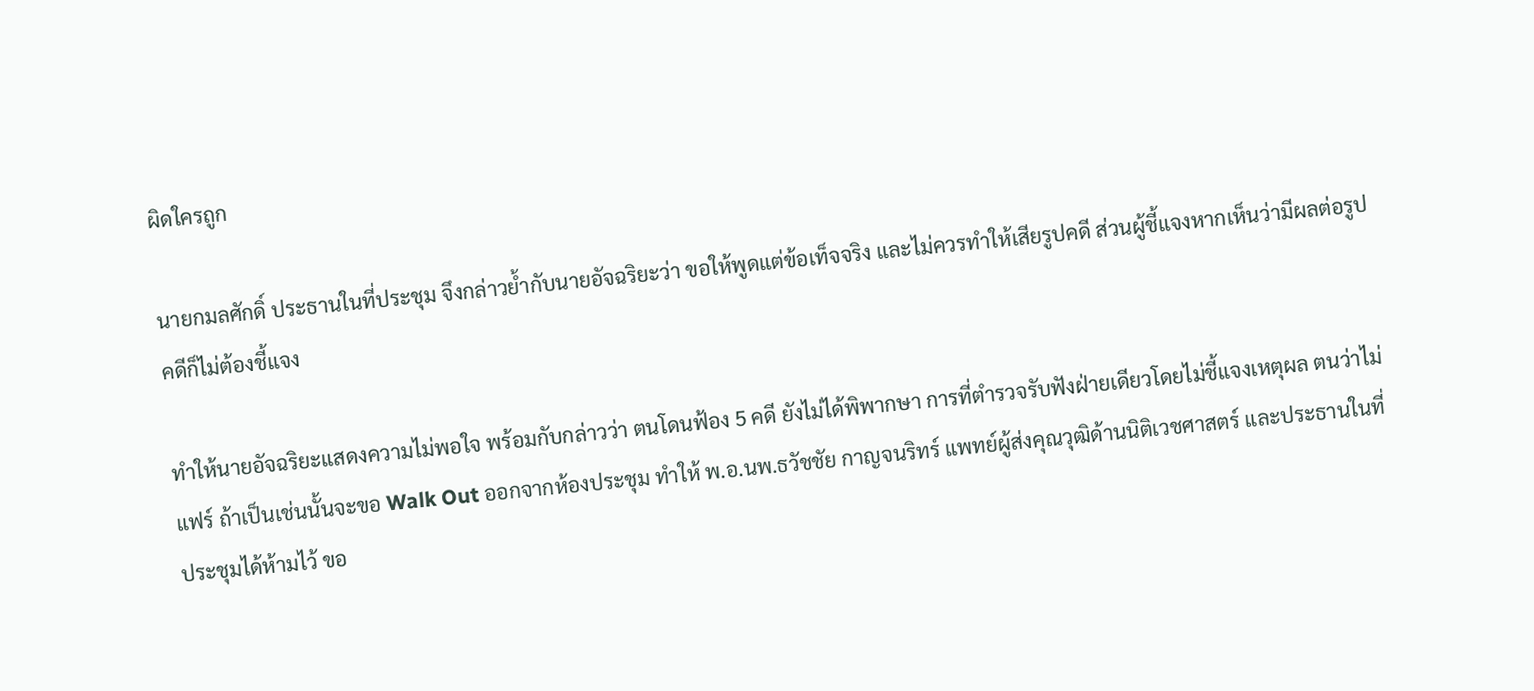ผิดใครถูก

นายกมลศักดิ์ ประธานในที่ประชุม จึงกล่าวย้ำกับนายอัจฉริยะว่า ขอให้พูดแต่ข้อเท็จจริง และไม่ควรทำให้เสียรูปคดี ส่วนผู้ชี้แจงหากเห็นว่ามีผลต่อรูปคดีก็ไม่ต้องชี้แจง

ทำให้นายอัจฉริยะแสดงความไม่พอใจ พร้อมกับกล่าวว่า ตนโดนฟ้อง 5 คดี ยังไม่ได้พิพากษา การที่ตำรวจรับฟังฝ่ายเดียวโดยไม่ชี้แจงเหตุผล ตนว่าไม่แฟร์ ถ้าเป็นเช่นนั้นจะขอ Walk Out ออกจากห้องประชุม ทำให้ พ.อ.นพ.ธวัชชัย กาญจนริทร์ แพทย์ผู้ส่งคุณวุฒิด้านนิติเวชศาสตร์ และประธานในที่ประชุมได้ห้ามไว้ ขอ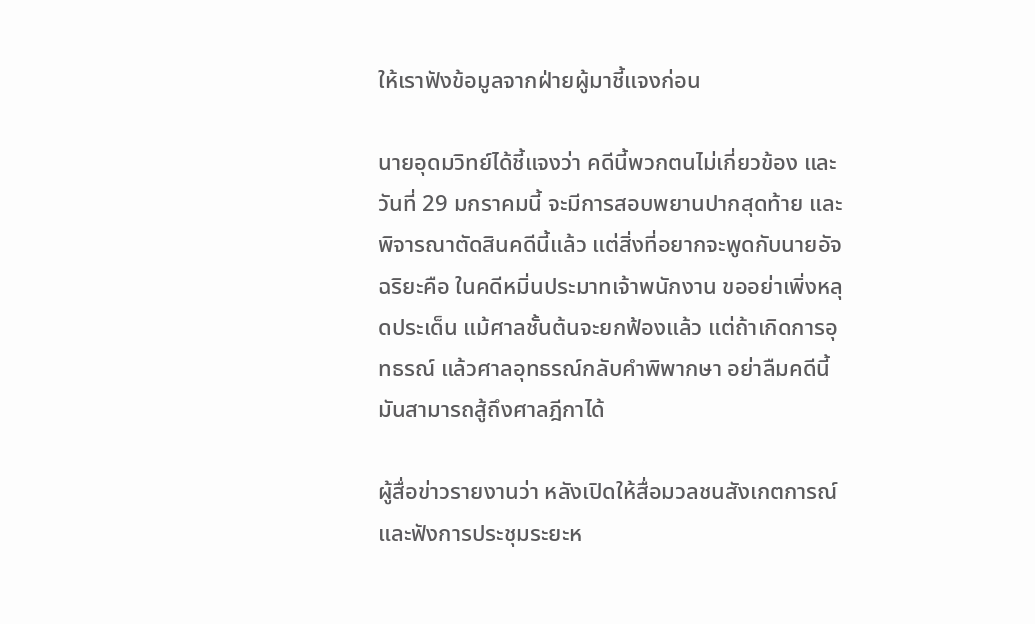ให้เราฟังข้อมูลจากฝ่ายผู้มาชี้แจงก่อน

นายอุดมวิทย์ได้ชี้แจงว่า คดีนี้พวกตนไม่เกี่ยวข้อง และวันที่ 29 มกราคมนี้ จะมีการสอบพยานปากสุดท้าย และพิจารณาตัดสินคดีนี้แล้ว แต่สิ่งที่อยากจะพูดกับนายอัจฉริยะคือ ในคดีหมิ่นประมาทเจ้าพนักงาน ขออย่าเพิ่งหลุดประเด็น แม้ศาลชั้นต้นจะยกฟ้องแล้ว แต่ถ้าเกิดการอุทธรณ์ แล้วศาลอุทธรณ์กลับคำพิพากษา อย่าลืมคดีนี้ มันสามารถสู้ถึงศาลฎีกาได้

ผู้สื่อข่าวรายงานว่า หลังเปิดให้สื่อมวลชนสังเกตการณ์และฟังการประชุมระยะห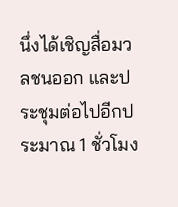นึ่งได้เชิญสื่อมวลชนออก และประชุมต่อไปอีกประมาณ 1 ชั่วโมง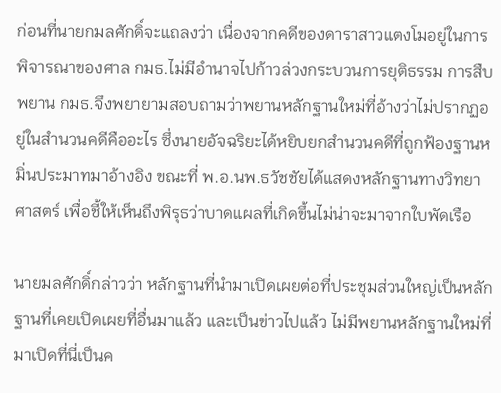ก่อนที่นายกมลศักดิ์จะแถลงว่า เนื่องจากคดีของดาราสาวแตงโมอยู่ในการพิจารณาของศาล กมธ.ไม่มีอำนาจไปก้าวล่วงกระบวนการยุติธรรม การสืบพยาน กมธ.จึงพยายามสอบถามว่าพยานหลักฐานใหม่ที่อ้างว่าไม่ปรากฏอยู่ในสำนวนคดีคืออะไร ซึ่งนายอัจฉริยะได้หยิบยกสำนวนคดีที่ถูกฟ้องฐานหมิ่นประมาทมาอ้างอิง ขณะที่ พ.อ.นพ.ธวัชชัยได้แสดงหลักฐานทางวิทยาศาสตร์ เพื่อชี้ให้เห็นถึงพิรุธว่าบาดแผลที่เกิดขึ้นไม่น่าจะมาจากใบพัดเรือ

นายมลศักดิ์กล่าวว่า หลักฐานที่นำมาเปิดเผยต่อที่ประชุมส่วนใหญ่เป็นหลักฐานที่เคยเปิดเผยที่อื่นมาแล้ว และเป็นข่าวไปแล้ว ไม่มีพยานหลักฐานใหม่ที่มาเปิดที่นี่เป็นค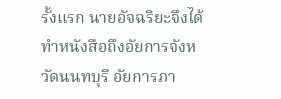รั้งแรก นายอัจฉริยะจึงได้ทำหนังสือถึงอัยการจังหวัดนนทบุรี อัยการภา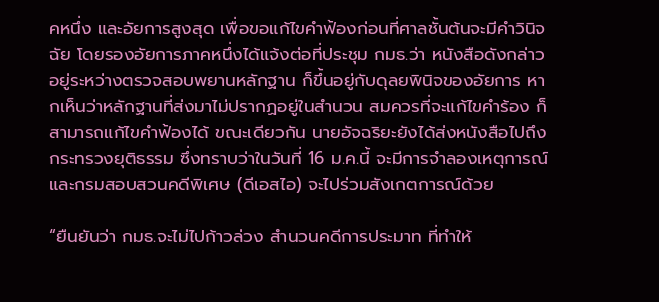คหนึ่ง และอัยการสูงสุด เพื่อขอแก้ไขคำฟ้องก่อนที่ศาลชั้นต้นจะมีคำวินิจฉัย โดยรองอัยการภาคหนึ่งได้แจ้งต่อที่ประชุม กมธ.ว่า หนังสือดังกล่าวอยู่ระหว่างตรวจสอบพยานหลักฐาน ก็ขึ้นอยู่กับดุลยพินิจของอัยการ หากเห็นว่าหลักฐานที่ส่งมาไม่ปรากฏอยู่ในสำนวน สมควรที่จะแก้ไขคำร้อง ก็สามารถแก้ไขคำฟ้องได้ ขณะเดียวกัน นายอัจฉริยะยังได้ส่งหนังสือไปถึงกระทรวงยุติธรรม ซึ่งทราบว่าในวันที่ 16 ม.ค.นี้ จะมีการจำลองเหตุการณ์ และกรมสอบสวนคดีพิเศษ (ดีเอสไอ) จะไปร่วมสังเกตการณ์ด้วย

“ยืนยันว่า กมธ.จะไม่ไปก้าวล่วง สำนวนคดีการประมาท ที่ทำให้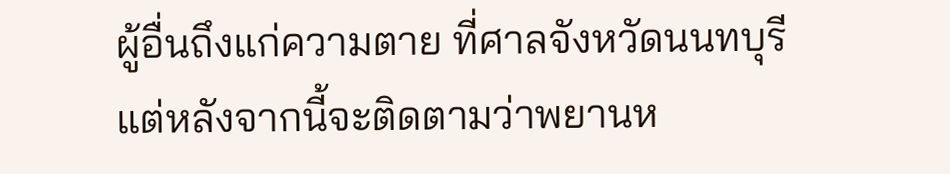ผู้อื่นถึงแก่ความตาย ที่ศาลจังหวัดนนทบุรี แต่หลังจากนี้จะติดตามว่าพยานห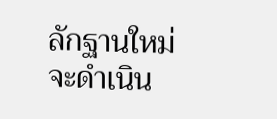ลักฐานใหม่จะดำเนิน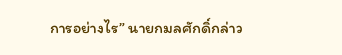การอย่างไร” นายกมลศักดิ์กล่าว